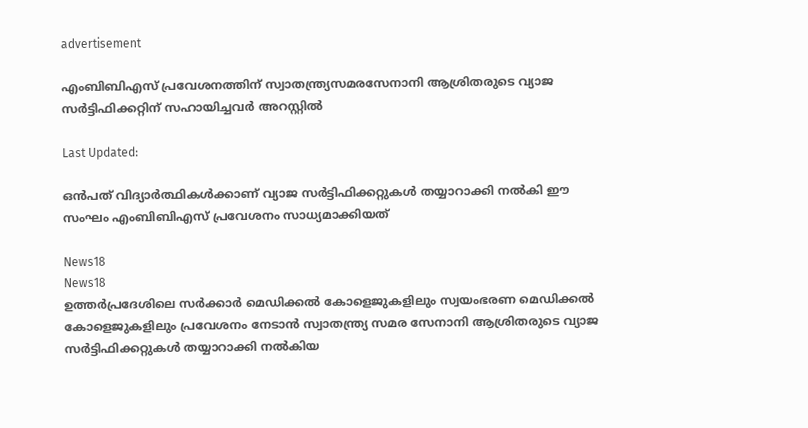advertisement

എംബിബിഎസ് പ്രവേശനത്തിന് സ്വാതന്ത്ര്യസമരസേനാനി ആശ്രിതരുടെ വ്യാജ സർട്ടിഫിക്കറ്റിന് സഹായിച്ചവർ അറസ്റ്റില്‍

Last Updated:

ഒന്‍പത് വിദ്യാര്‍ത്ഥികള്‍ക്കാണ് വ്യാജ സര്‍ട്ടിഫിക്കറ്റുകള്‍ തയ്യാറാക്കി നൽകി ഈ സംഘം എംബിബിഎസ് പ്രവേശനം സാധ്യമാക്കിയത്

News18
News18
ഉത്തര്‍പ്രദേശിലെ സര്‍ക്കാര്‍ മെഡിക്കല്‍ കോളെജുകളിലും സ്വയംഭരണ മെഡിക്കല്‍ കോളെജുകളിലും പ്രവേശനം നേടാന്‍ സ്വാതന്ത്ര്യ സമര സേനാനി ആശ്രിതരുടെ വ്യാജ സര്‍ട്ടിഫിക്കറ്റുകള്‍ തയ്യാറാക്കി നൽകിയ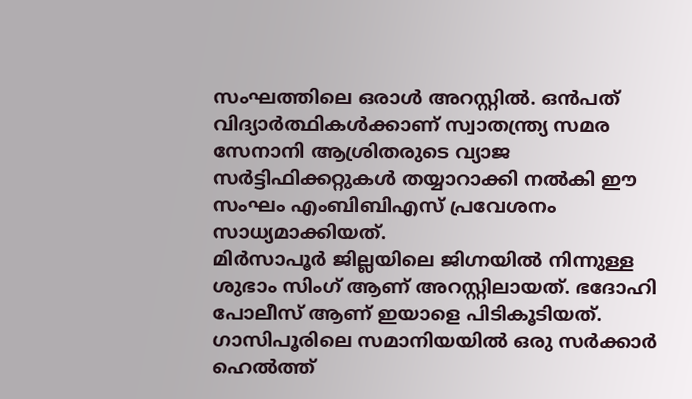സംഘത്തിലെ ഒരാള്‍ അറസ്റ്റില്‍. ഒന്‍പത് വിദ്യാര്‍ത്ഥികള്‍ക്കാണ് സ്വാതന്ത്ര്യ സമര സേനാനി ആശ്രിതരുടെ വ്യാജ സര്‍ട്ടിഫിക്കറ്റുകള്‍ തയ്യാറാക്കി നൽകി ഈ സംഘം എംബിബിഎസ് പ്രവേശനം സാധ്യമാക്കിയത്.
മിര്‍സാപൂര്‍ ജില്ലയിലെ ജിഗ്നയില്‍ നിന്നുള്ള ശുഭാം സിംഗ് ആണ് അറസ്റ്റിലായത്. ഭദോഹി പോലീസ് ആണ് ഇയാളെ പിടികൂടിയത്. ഗാസിപൂരിലെ സമാനിയയില്‍ ഒരു സര്‍ക്കാര്‍ ഹെല്‍ത്ത്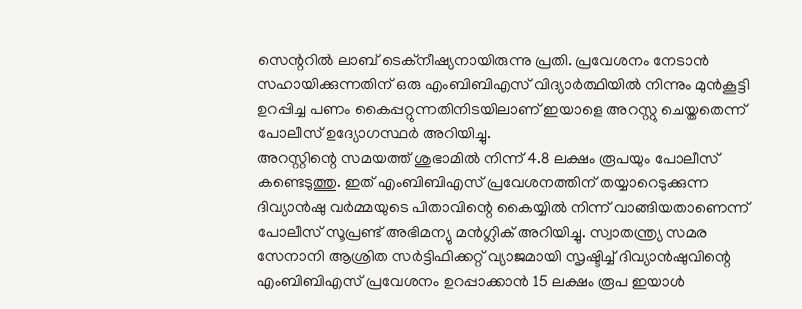സെന്ററില്‍ ലാബ് ടെക്‌നീഷ്യനായിരുന്നു പ്രതി. പ്രവേശനം നേടാൻ സഹായിക്കുന്നതിന് ഒരു എംബിബിഎസ് വിദ്യാര്‍ത്ഥിയില്‍ നിന്നും മുന്‍കൂട്ടി ഉറപ്പിച്ച പണം കൈപ്പറ്റുന്നതിനിടയിലാണ് ഇയാളെ അറസ്റ്റു ചെയ്തതെന്ന് പോലീസ് ഉദ്യോഗസ്ഥര്‍ അറിയിച്ചു.
അറസ്റ്റിന്റെ സമയത്ത് ശുഭാമില്‍ നിന്ന് 4.8 ലക്ഷം രൂപയും പോലീസ് കണ്ടെടുത്തു. ഇത് എംബിബിഎസ് പ്രവേശനത്തിന് തയ്യാറെടുക്കുന്ന ദിവ്യാന്‍ഷു വര്‍മ്മയുടെ പിതാവിന്റെ കൈയ്യില്‍ നിന്ന് വാങ്ങിയതാണെന്ന് പോലീസ് സൂപ്രണ്ട് അഭിമന്യു മന്‍ഗ്ലിക് അറിയിച്ചു. സ്വാതന്ത്ര്യ സമര സേനാനി ആശ്രിത സര്‍ട്ടിഫിക്കറ്റ് വ്യാജമായി സൃഷ്ടിച്ച് ദിവ്യാന്‍ഷുവിന്റെ എംബിബിഎസ് പ്രവേശനം ഉറപ്പാക്കാന്‍ 15 ലക്ഷം രൂപ ഇയാള്‍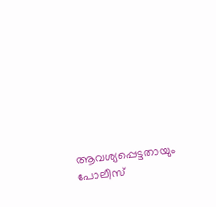ആവശ്യപ്പെട്ടതായും പോലീസ്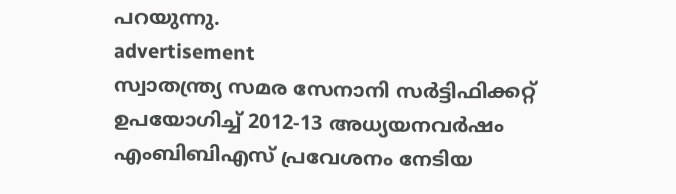പറയുന്നു.
advertisement
സ്വാതന്ത്ര്യ സമര സേനാനി സര്‍ട്ടിഫിക്കറ്റ് ഉപയോഗിച്ച് 2012-13 അധ്യയനവര്‍ഷം എംബിബിഎസ് പ്രവേശനം നേടിയ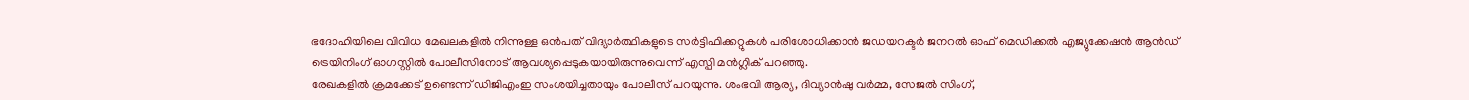ഭദോഹിയിലെ വിവിധ മേഖലകളില്‍ നിന്നുള്ള ഒന്‍പത് വിദ്യാര്‍ത്ഥികളുടെ സര്‍ട്ടിഫിക്കറ്റുകള്‍ പരിശോധിക്കാന്‍ ജഡയറക്ടര്‍ ജനറല്‍ ഓഫ് മെഡിക്കല്‍ എജ്യുക്കേഷന്‍ ആന്‍ഡ് ട്രെയിനിംഗ് ഓഗസ്റ്റില്‍ പോലീസിനോട് ആവശ്യപ്പെടുകയായിരുന്നുവെന്ന് എസ്പി മന്‍ഗ്ലിക് പറഞ്ഞു.
രേഖകളില്‍ ക്രമക്കേട് ഉണ്ടെന്ന് ഡിജിഎംഇ സംശയിച്ചതായും പോലീസ് പറയുന്നു. ശംഭവി ആര്യ, ദിവ്യാന്‍ഷു വര്‍മ്മ, സേജല്‍ സിംഗ്,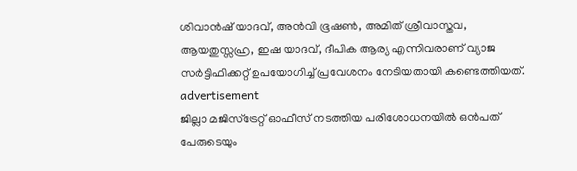ശിവാന്‍ഷ് യാദവ്, അന്‍വി ഭൂഷണ്‍, അമിത് ശ്രീവാസ്തവ, ആയതുസ്സഹ്ര, ഇഷ യാദവ്, ദീപിക ആര്യ എന്നിവരാണ് വ്യാജ സര്‍ട്ടിഫിക്കറ്റ് ഉപയോഗിച്ച് പ്രവേശനം നേടിയതായി കണ്ടെത്തിയത്.
advertisement
ജില്ലാ മജിസ്‌ട്രേറ്റ് ഓഫീസ് നടത്തിയ പരിശോധനയില്‍ ഒന്‍പത് പേരുടെയും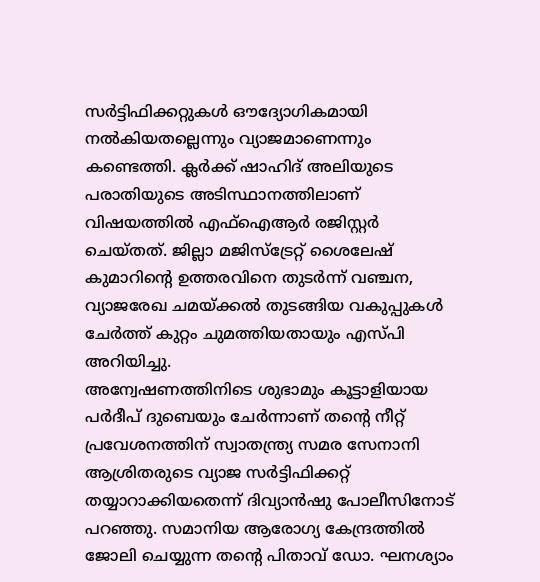സര്‍ട്ടിഫിക്കറ്റുകള്‍ ഔദ്യോഗികമായി നല്‍കിയതല്ലെന്നും വ്യാജമാണെന്നും കണ്ടെത്തി. ക്ലര്‍ക്ക് ഷാഹിദ് അലിയുടെ പരാതിയുടെ അടിസ്ഥാനത്തിലാണ് വിഷയത്തില്‍ എഫ്‌ഐആര്‍ രജിസ്റ്റര്‍ ചെയ്തത്. ജില്ലാ മജിസ്‌ട്രേറ്റ് ശൈലേഷ് കുമാറിന്റെ ഉത്തരവിനെ തുടര്‍ന്ന് വഞ്ചന, വ്യാജരേഖ ചമയ്ക്കല്‍ തുടങ്ങിയ വകുപ്പുകള്‍ ചേര്‍ത്ത് കുറ്റം ചുമത്തിയതായും എസ്പി അറിയിച്ചു.
അന്വേഷണത്തിനിടെ ശുഭാമും കൂട്ടാളിയായ പര്‍ദീപ് ദുബെയും ചേര്‍ന്നാണ് തന്റെ നീറ്റ് പ്രവേശനത്തിന് സ്വാതന്ത്ര്യ സമര സേനാനി ആശ്രിതരുടെ വ്യാജ സര്‍ട്ടിഫിക്കറ്റ് തയ്യാറാക്കിയതെന്ന് ദിവ്യാന്‍ഷു പോലീസിനോട് പറഞ്ഞു. സമാനിയ ആരോഗ്യ കേന്ദ്രത്തില്‍ ജോലി ചെയ്യുന്ന തന്റെ പിതാവ് ഡോ. ഘനശ്യാം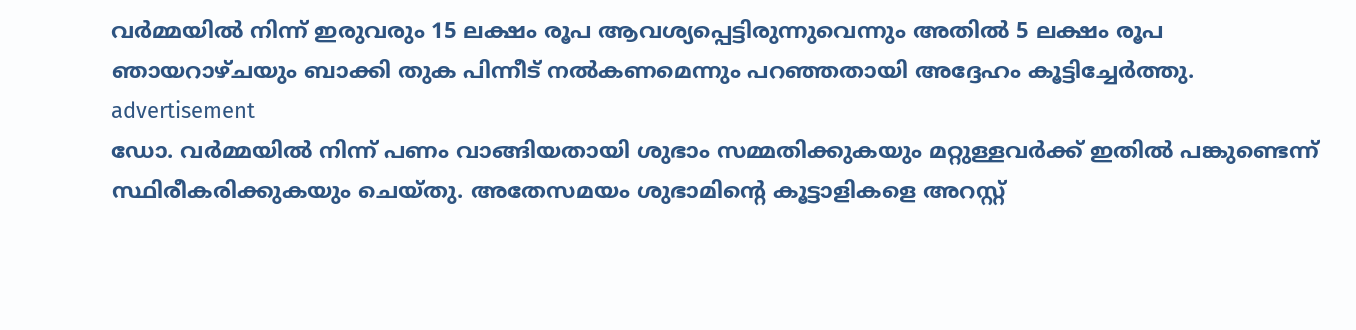വര്‍മ്മയില്‍ നിന്ന് ഇരുവരും 15 ലക്ഷം രൂപ ആവശ്യപ്പെട്ടിരുന്നുവെന്നും അതില്‍ 5 ലക്ഷം രൂപ ഞായറാഴ്ചയും ബാക്കി തുക പിന്നീട് നല്‍കണമെന്നും പറഞ്ഞതായി അദ്ദേഹം കൂട്ടിച്ചേര്‍ത്തു.
advertisement
ഡോ. വര്‍മ്മയില്‍ നിന്ന് പണം വാങ്ങിയതായി ശുഭാം സമ്മതിക്കുകയും മറ്റുള്ളവര്‍ക്ക് ഇതില്‍ പങ്കുണ്ടെന്ന് സ്ഥിരീകരിക്കുകയും ചെയ്തു. അതേസമയം ശുഭാമിന്റെ കൂട്ടാളികളെ അറസ്റ്റ്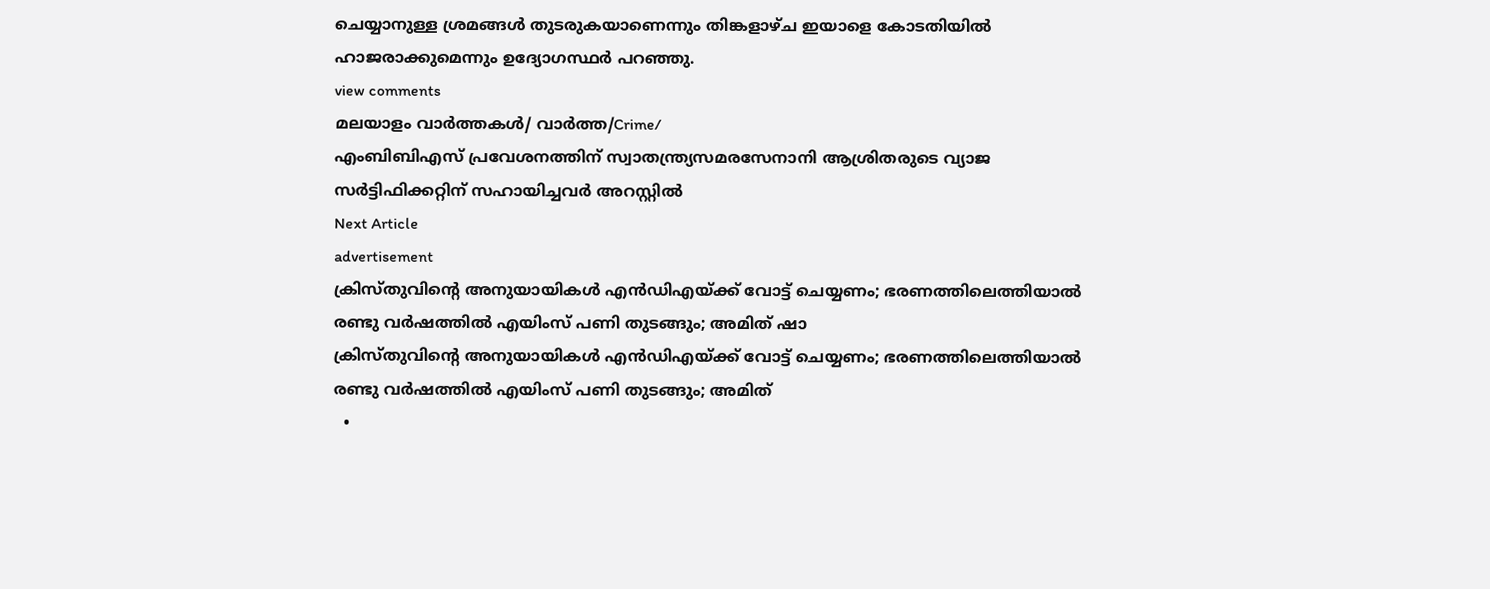ചെയ്യാനുള്ള ശ്രമങ്ങള്‍ തുടരുകയാണെന്നും തിങ്കളാഴ്ച ഇയാളെ കോടതിയില്‍ ഹാജരാക്കുമെന്നും ഉദ്യോഗസ്ഥര്‍ പറഞ്ഞു.
view comments
മലയാളം വാർത്തകൾ/ വാർത്ത/Crime/
എംബിബിഎസ് പ്രവേശനത്തിന് സ്വാതന്ത്ര്യസമരസേനാനി ആശ്രിതരുടെ വ്യാജ സർട്ടിഫിക്കറ്റിന് സഹായിച്ചവർ അറസ്റ്റില്‍
Next Article
advertisement
ക്രിസ്തുവിന്‍റെ അനുയായികള്‍ എൻഡിഎയ്ക്ക് വോട്ട് ചെയ്യണം; ഭരണത്തിലെത്തിയാൽ രണ്ടു വർഷത്തിൽ എയിംസ് പണി തുടങ്ങും; അമിത് ഷാ
ക്രിസ്തുവിന്‍റെ അനുയായികള്‍ എൻഡിഎയ്ക്ക് വോട്ട് ചെയ്യണം; ഭരണത്തിലെത്തിയാൽ രണ്ടു വർഷത്തിൽ എയിംസ് പണി തുടങ്ങും; അമിത്
  •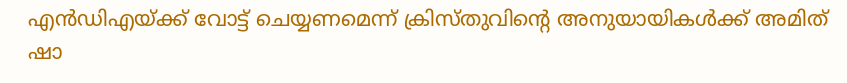എൻഡിഎയ്ക്ക് വോട്ട് ചെയ്യണമെന്ന് ക്രിസ്തുവിന്റെ അനുയായികൾക്ക് അമിത് ഷാ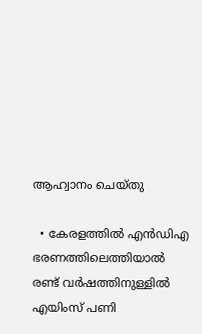ആഹ്വാനം ചെയ്തു

  • കേരളത്തിൽ എൻഡിഎ ഭരണത്തിലെത്തിയാൽ രണ്ട് വർഷത്തിനുള്ളിൽ എയിംസ് പണി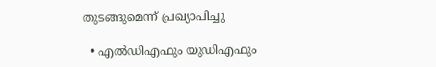തുടങ്ങുമെന്ന് പ്രഖ്യാപിച്ചു

  • എൽഡിഎഫും യുഡിഎഫും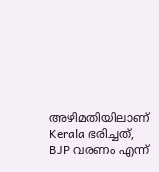അഴിമതിയിലാണ് Kerala ഭരിച്ചത്, BJP വരണം എന്ന്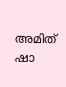അമിത് ഷാ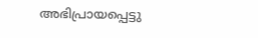അഭിപ്രായപ്പെട്ടു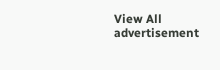View All
advertisement